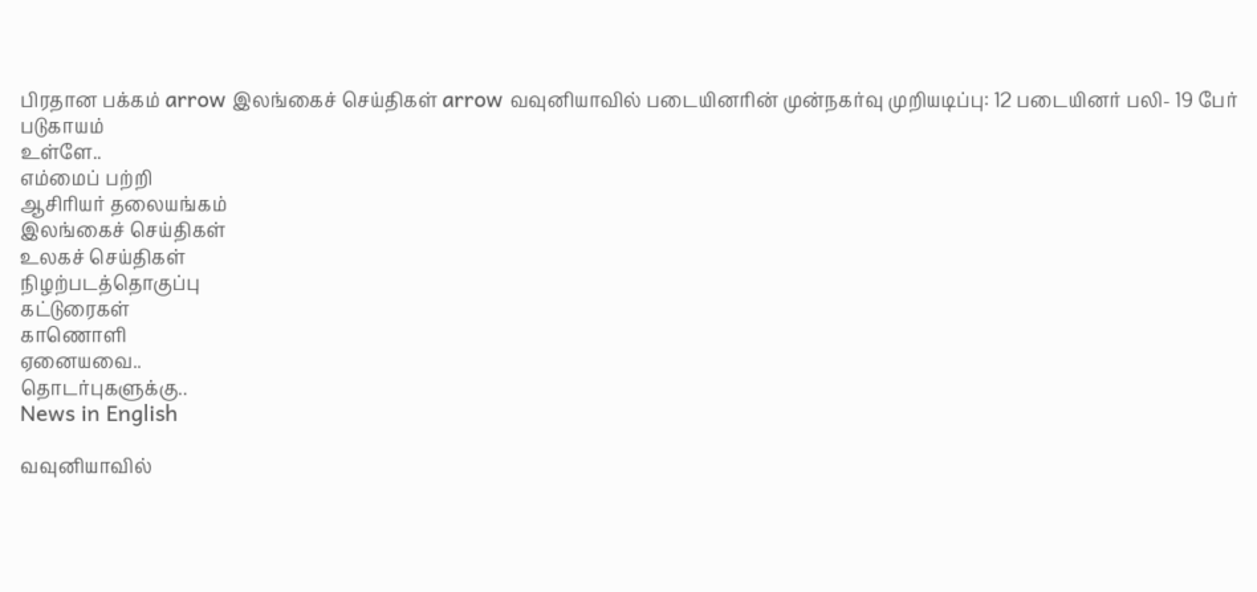பிரதான பக்கம் arrow இலங்கைச் செய்திகள் arrow வவுனியாவில் படையினரின் முன்நகர்வு முறியடிப்பு: 12 படையினர் பலி- 19 பேர் படுகாயம்
உள்ளே..
எம்மைப் பற்றி
ஆசிரியர் தலையங்கம்
இலங்கைச் செய்திகள்
உலகச் செய்திகள்
நிழற்படத்தொகுப்பு
கட்டுரைகள்
காணொளி
ஏனையவை..
தொடர்புகளுக்கு..
News in English

வவுனியாவில்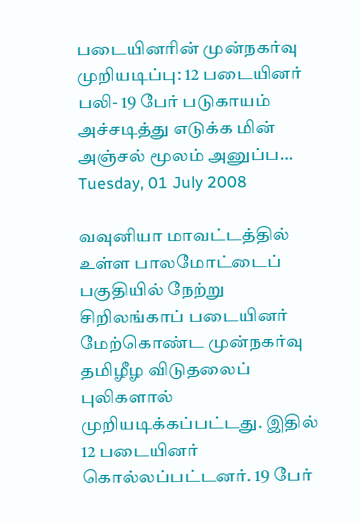படையினரின் முன்நகர்வு முறியடிப்பு: 12 படையினர் பலி- 19 பேர் படுகாயம் அச்சடித்து எடுக்க மின் அஞ்சல் மூலம் அனுப்ப…
Tuesday, 01 July 2008

வவுனியா மாவட்டத்தில் உள்ள பாலமோட்டைப் பகுதியில் நேற்று சிறிலங்காப் படையினர் மேற்கொண்ட முன்நகர்வு தமிழீழ விடுதலைப் புலிகளால் முறியடிக்கப்பட்டது. இதில் 12 படையினர் கொல்லப்பட்டனர். 19 பேர்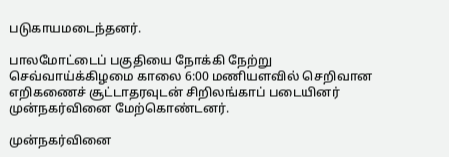படுகாயமடைந்தனர்.

பாலமோட்டைப் பகுதியை நோக்கி நேற்று செவ்வாய்க்கிழமை காலை 6:00 மணியளவில் செறிவான எறிகணைச் சூட்டாதரவுடன் சிறிலங்காப் படையினர் முன்நகர்வினை மேற்கொண்டனர்.

முன்நகர்வினை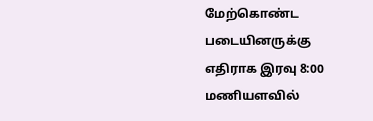மேற்கொண்ட படையினருக்கு எதிராக இரவு 8:00 மணியளவில்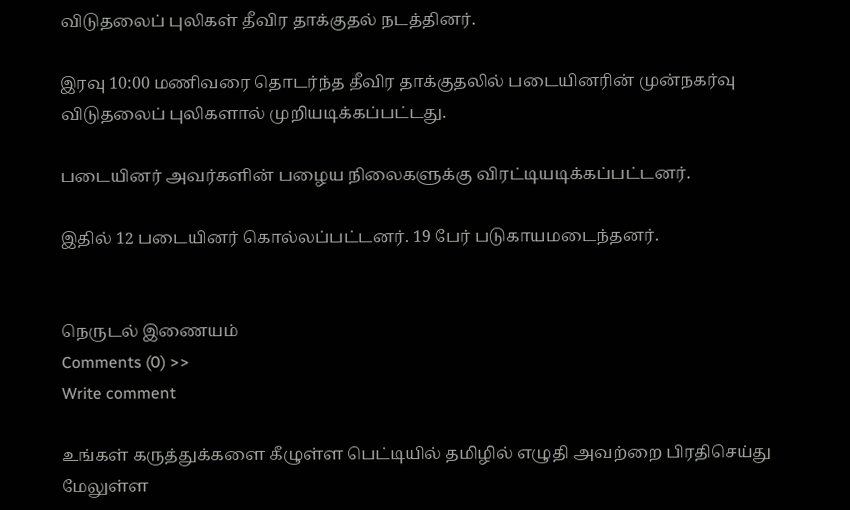விடுதலைப் புலிகள் தீவிர தாக்குதல் நடத்தினர்.

இரவு 10:00 மணிவரை தொடர்ந்த தீவிர தாக்குதலில் படையினரின் முன்நகர்வு விடுதலைப் புலிகளால் முறியடிக்கப்பட்டது.

படையினர் அவர்களின் பழைய நிலைகளுக்கு விரட்டியடிக்கப்பட்டனர்.

இதில் 12 படையினர் கொல்லப்பட்டனர். 19 பேர் படுகாயமடைந்தனர்.


நெருடல் இணையம்
Comments (0) >>
Write comment

உங்கள் கருத்துக்களை கீழுள்ள பெட்டியில் தமிழில் எழுதி அவற்றை பிரதிசெய்து மேலுள்ள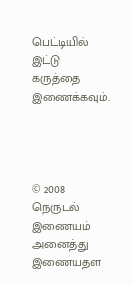பெட்டியில் இட்டு கருத்தை இணைக்கவும்.




© 2008 நெருடல் இணையம்
அனைத்து இணையதள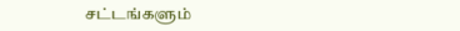சட்டங்களும்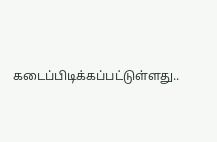கடைப்பிடிக்கப்பட்டுள்ளது..